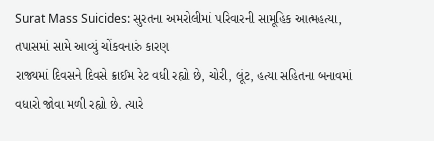Surat Mass Suicides: સુરતના અમરોલીમાં પરિવારની સામૂહિક આત્મહત્યા, તપાસમાં સામે આવ્યું ચોંકવનારું કારણ
રાજ્યમાં દિવસને દિવસે ક્રાઈમ રેટ વધી રહ્યો છે, ચોરી, લૂંટ, હત્યા સહિતના બનાવમાં વધારો જોવા મળી રહ્યો છે. ત્યારે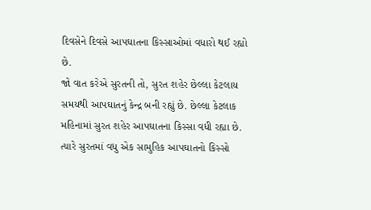દિવસેને દિવસે આપઘાતના કિસ્સાઓમાં વધારો થઈ રહ્યો છે.
જો વાત કરેએ સુરતની તો, સુરત શહેર છેલ્લા કેટલાય સમયથી આપઘાતનું કેન્દ્ર બની રહ્યું છે. છેલ્લા કેટલાક મહિનામાં સુરત શહેર આપઘાતના કિસ્સા વધી રહ્યા છે. ત્યારે સુરતમાં વધુ એક સામુહિક આપઘાતનો કિસ્સો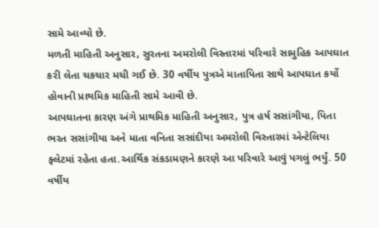સામે આવ્યો છે.
મળતી માહિતી અનુસાર, સુરતના અમરોલી વિસ્તારમાં પરિવારે સામુહિક આપઘાત કરી લેતા ચકચાર મચી ગઈ છે. 30 વર્ષીય પુત્રએ માતાપિતા સાથે આપઘાત કર્યો હોવાની પ્રાથમિક માહિતી સામે આવી છે.
આપઘાતના કારણ અંગે પ્રાથમિક માહિતી અનુસાર, પુત્ર હર્ષ સસાંગીયા, પિતા ભરત સસાંગીયા અને માતા વનિતા સસાંદીયા અમરોલી વિસ્તારમાં એન્ટેલિયા ફ્લેટમાં રહેતા હતા.આર્થિક સંકડામણને કારણે આ પરિવારે આવું પગલું ભર્યું. 50 વર્ષીય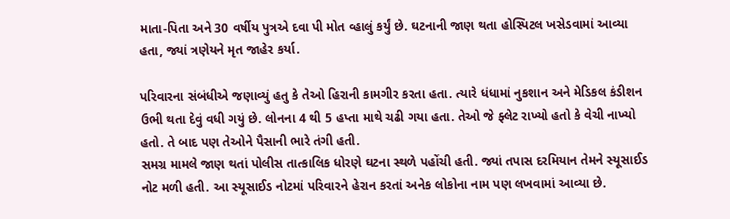માતા-પિતા અને 30 વર્ષીય પુત્રએ દવા પી મોત વ્હાલું કર્યું છે. ઘટનાની જાણ થતા હોસ્પિટલ ખસેડવામાં આવ્યા હતા, જ્યાં ત્રણેયને મૃત જાહેર કર્યા.

પરિવારના સંબંધીએ જણાવ્યું હતુ કે તેઓ હિરાની કામગીર કરતા હતા. ત્યારે ધંધામાં નુકશાન અને મેડિકલ કંડીશન ઉભી થતા દેવું વધી ગયું છે. લોનના 4 થી 5 હપ્તા માથે ચઢી ગયા હતા. તેઓ જે ફ્લેટ રાખ્યો હતો કે વેચી નાખ્યો હતો. તે બાદ પણ તેઓને પૈસાની ભારે તંગી હતી.
સમગ્ર મામલે જાણ થતાં પોલીસ તાત્કાલિક ધોરણે ઘટના સ્થળે પહોંચી હતી. જ્યાં તપાસ દરમિયાન તેમને સ્યૂસાઈડ નોટ મળી હતી. આ સ્યૂસાઈડ નોટમાં પરિવારને હેરાન કરતાં અનેક લોકોના નામ પણ લખવામાં આવ્યા છે.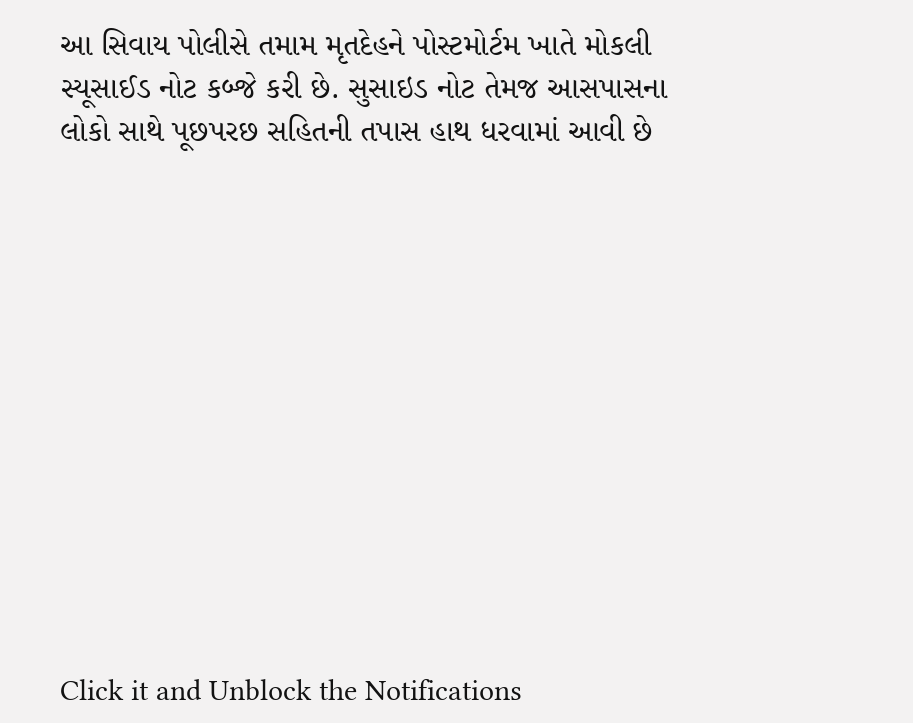આ સિવાય પોલીસે તમામ મૃતદેહને પોસ્ટમોર્ટમ ખાતે મોકલી સ્યૂસાઈડ નોટ કબ્જે કરી છે. સુસાઇડ નોટ તેમજ આસપાસના લોકો સાથે પૂછપરછ સહિતની તપાસ હાથ ધરવામાં આવી છે












Click it and Unblock the Notifications